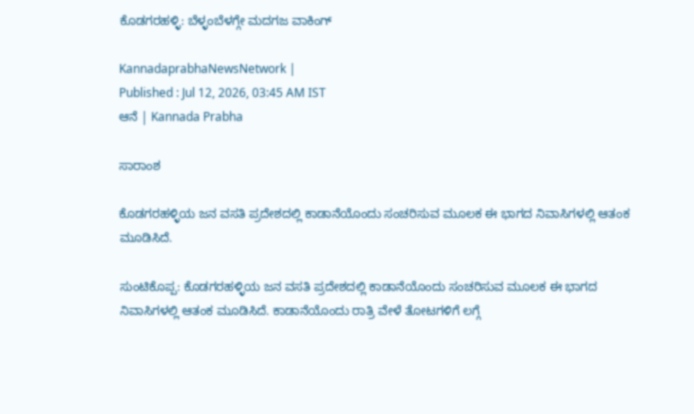ಕೊಡಗರಹಳ್ಳಿ: ಬೆಳ್ಳಂಬೆಳಗ್ಗೇ ಮದಗಜ ವಾಕಿಂಗ್

KannadaprabhaNewsNetwork |
Published : Jul 12, 2026, 03:45 AM IST
ಆನೆ | Kannada Prabha

ಸಾರಾಂಶ

ಕೊಡಗರಹಳ್ಳಿಯ ಜನ ವಸತಿ ಪ್ರದೇಶದಲ್ಲಿ ಕಾಡಾನೆಯೊಂದು ಸಂಚರಿಸುವ ಮೂಲಕ ಈ ಭಾಗದ ನಿವಾಸಿಗಳಲ್ಲಿ ಆತಂಕ ಮೂಡಿಸಿದೆ.

ಸುಂಟಿಕೊಪ್ಪ: ಕೊಡಗರಹಳ್ಳಿಯ ಜನ ವಸತಿ ಪ್ರದೇಶದಲ್ಲಿ ಕಾಡಾನೆಯೊಂದು ಸಂಚರಿಸುವ ಮೂಲಕ ಈ ಭಾಗದ ನಿವಾಸಿಗಳಲ್ಲಿ ಆತಂಕ ಮೂಡಿಸಿದೆ. ಕಾಡಾನೆಯೊಂದು ರಾತ್ರಿ ವೇಳೆ ತೋಟಗಳಿಗೆ ಲಗ್ಗೆ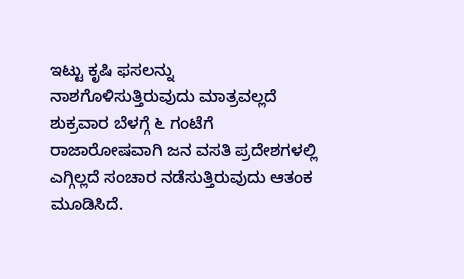ಇಟ್ಟು ಕೃಷಿ ಫಸಲನ್ನು ನಾಶಗೊಳಿಸುತ್ತಿರುವುದು ಮಾತ್ರವಲ್ಲದೆ ಶುಕ್ರವಾರ ಬೆಳಗ್ಗೆ ೬ ಗಂಟೆಗೆ ರಾಜಾರೋಷವಾಗಿ ಜನ ವಸತಿ ಪ್ರದೇಶಗಳಲ್ಲಿ ಎಗ್ಗಿಲ್ಲದೆ ಸಂಚಾರ ನಡೆಸುತ್ತಿರುವುದು ಆತಂಕ ಮೂಡಿಸಿದೆ.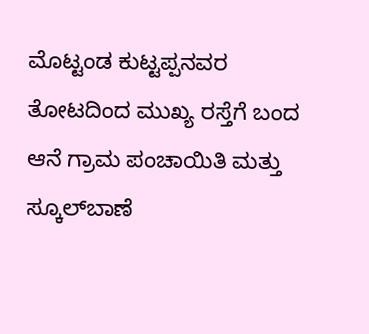ಮೊಟ್ಟಂಡ ಕುಟ್ಟಪ್ಪನವರ ತೋಟದಿಂದ ಮುಖ್ಯ ರಸ್ತೆಗೆ ಬಂದ ಆನೆ ಗ್ರಾಮ ಪಂಚಾಯಿತಿ ಮತ್ತು ಸ್ಕೂಲ್‌ಬಾಣೆ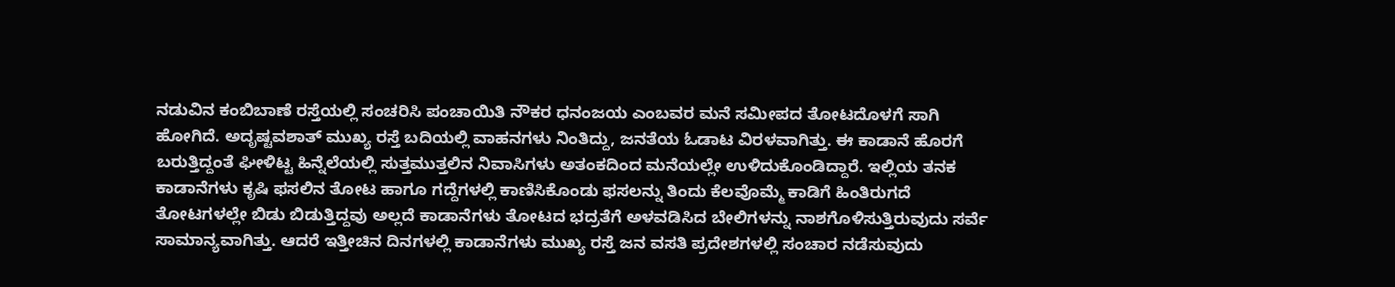ನಡುವಿನ ಕಂಬಿಬಾಣೆ ರಸ್ತೆಯಲ್ಲಿ ಸಂಚರಿಸಿ ಪಂಚಾಯಿತಿ ನೌಕರ ಧನಂಜಯ ಎಂಬವರ ಮನೆ ಸಮೀಪದ ತೋಟದೊಳಗೆ ಸಾಗಿ ಹೋಗಿದೆ. ಅದೃಷ್ಟವಶಾತ್ ಮುಖ್ಯ ರಸ್ತೆ ಬದಿಯಲ್ಲಿ ವಾಹನಗಳು ನಿಂತಿದ್ದು, ಜನತೆಯ ಓಡಾಟ ವಿರಳವಾಗಿತ್ತು. ಈ ಕಾಡಾನೆ ಹೊರಗೆ ಬರುತ್ತಿದ್ದಂತೆ ಘೀಳಿಟ್ಟ ಹಿನ್ನೆಲೆಯಲ್ಲಿ ಸುತ್ತಮುತ್ತಲಿನ ನಿವಾಸಿಗಳು ಅತಂಕದಿಂದ ಮನೆಯಲ್ಲೇ ಉಳಿದುಕೊಂಡಿದ್ದಾರೆ. ಇಲ್ಲಿಯ ತನಕ ಕಾಡಾನೆಗಳು ಕೃಷಿ ಫಸಲಿನ ತೋಟ ಹಾಗೂ ಗದ್ದೆಗಳಲ್ಲಿ ಕಾಣಿಸಿಕೊಂಡು ಫಸಲನ್ನು ತಿಂದು ಕೆಲವೊಮ್ಮೆ ಕಾಡಿಗೆ ಹಿಂತಿರುಗದೆ ತೋಟಗಳಲ್ಲೇ ಬಿಡು ಬಿಡುತ್ತಿದ್ದವು ಅಲ್ಲದೆ ಕಾಡಾನೆಗಳು ತೋಟದ ಭದ್ರತೆಗೆ ಅಳವಡಿಸಿದ ಬೇಲಿಗಳನ್ನು ನಾಶಗೊಳಿಸುತ್ತಿರುವುದು ಸರ್ವೆ ಸಾಮಾನ್ಯವಾಗಿತ್ತು. ಆದರೆ ಇತ್ತೀಚಿನ ದಿನಗಳಲ್ಲಿ ಕಾಡಾನೆಗಳು ಮುಖ್ಯ ರಸ್ತೆ ಜನ ವಸತಿ ಪ್ರದೇಶಗಳಲ್ಲಿ ಸಂಚಾರ ನಡೆಸುವುದು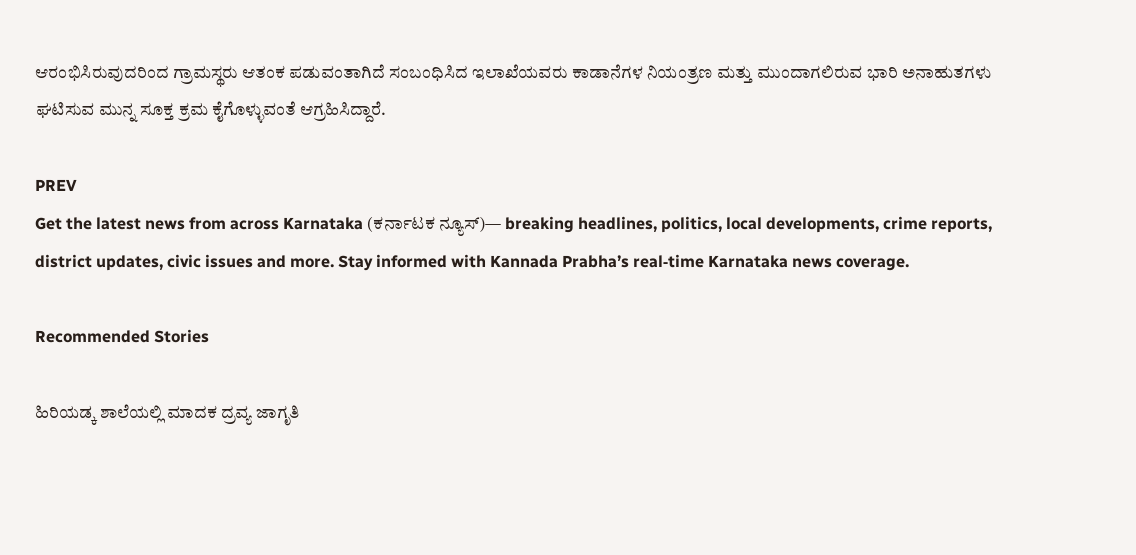ಆರಂಭಿಸಿರುವುದರಿಂದ ಗ್ರಾಮಸ್ಥರು ಆತಂಕ ಪಡುವಂತಾಗಿದೆ ಸಂಬಂಧಿಸಿದ ಇಲಾಖೆಯವರು ಕಾಡಾನೆಗಳ ನಿಯಂತ್ರಣ ಮತ್ತು ಮುಂದಾಗಲಿರುವ ಭಾರಿ ಅನಾಹುತಗಳು ಘಟಿಸುವ ಮುನ್ನ ಸೂಕ್ತ ಕ್ರಮ ಕೈಗೊಳ್ಳುವಂತೆ ಆಗ್ರಹಿಸಿದ್ದಾರೆ.

PREV
Get the latest news from across Karnataka (ಕರ್ನಾಟಕ ನ್ಯೂಸ್)— breaking headlines, politics, local developments, crime reports, district updates, civic issues and more. Stay informed with Kannada Prabha’s real‑time Karnataka news coverage.

Recommended Stories

ಹಿರಿಯಡ್ಕ ಶಾಲೆಯಲ್ಲಿ ಮಾದಕ ದ್ರವ್ಯ ಜಾಗೃತಿ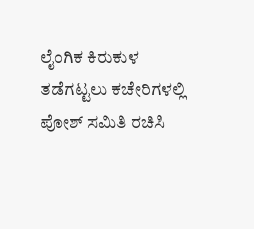ಲೈಂಗಿಕ ಕಿರುಕುಳ ತಡೆಗಟ್ಟಲು ಕಚೇರಿಗಳಲ್ಲಿ ಪೋಶ್ ಸಮಿತಿ ರಚಿಸಿ